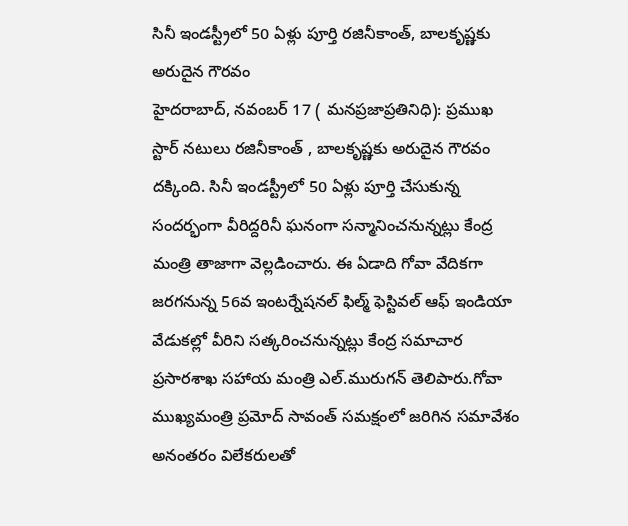సినీ ఇండస్ట్రీలో 50 ఏళ్లు పూర్తి రజినీకాంత్, బాలకృష్ణకు అరుదైన గౌరవం
హైదరాబాద్, నవంబర్ 17 ( మనప్రజాప్రతినిధి): ప్రముఖ స్టార్ నటులు రజినీకాంత్ , బాలకృష్ణకు అరుదైన గౌరవం దక్కింది. సినీ ఇండస్ట్రీలో 50 ఏళ్లు పూర్తి చేసుకున్న సందర్భంగా వీరిద్దరినీ ఘనంగా సన్మానించనున్నట్లు కేంద్ర మంత్రి తాజాగా వెల్లడించారు. ఈ ఏడాది గోవా వేదికగా జరగనున్న 56వ ఇంటర్నేషనల్ ఫిల్మ్ ఫెస్టివల్ ఆఫ్ ఇండియా వేడుకల్లో వీరిని సత్కరించనున్నట్లు కేంద్ర సమాచార ప్రసారశాఖ సహాయ మంత్రి ఎల్.మురుగన్ తెలిపారు.గోవా ముఖ్యమంత్రి ప్రమోద్ సావంత్ సమక్షంలో జరిగిన సమావేశం అనంతరం విలేకరులతో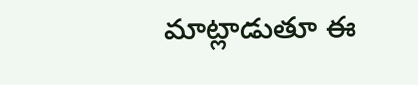మాట్లాడుతూ ఈ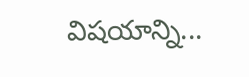విషయాన్ని...